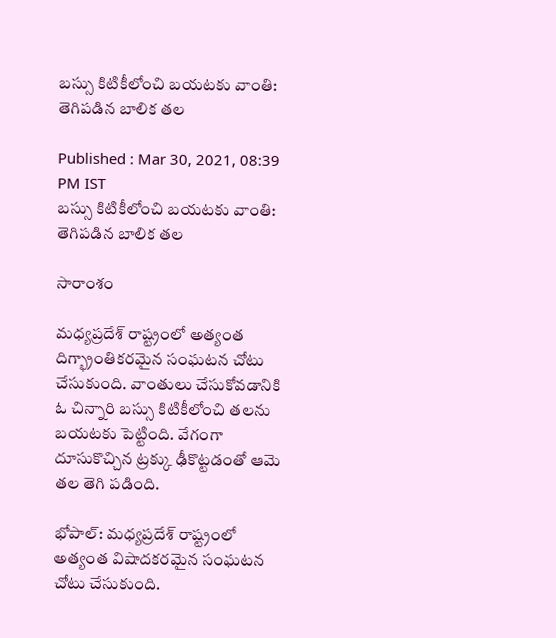బస్సు కిటికీలోంచి బయటకు వాంతి: తెగిపడిన బాలిక తల

Published : Mar 30, 2021, 08:39 PM IST
బస్సు కిటికీలోంచి బయటకు వాంతి: తెగిపడిన బాలిక తల

సారాంశం

మధ్యప్రదేశ్ రాష్ట్రంలో అత్యంత దిగ్భ్రాంతికరమైన సంఘటన చోటు చేసుకుంది. వాంతులు చేసుకోవడానికి ఓ చిన్నారి బస్సు కిటికీలోంచి తలను బయటకు పెట్టింది. వేగంగా దూసుకొచ్చిన ట్రక్కు ఢీకొట్టడంతో ఆమె తల తెగి పడింది.

భోపాల్: మధ్యప్రదేశ్ రాష్ట్రంలో అత్యంత విషాదకరమైన సంఘటన చోటు చేసుకుంది.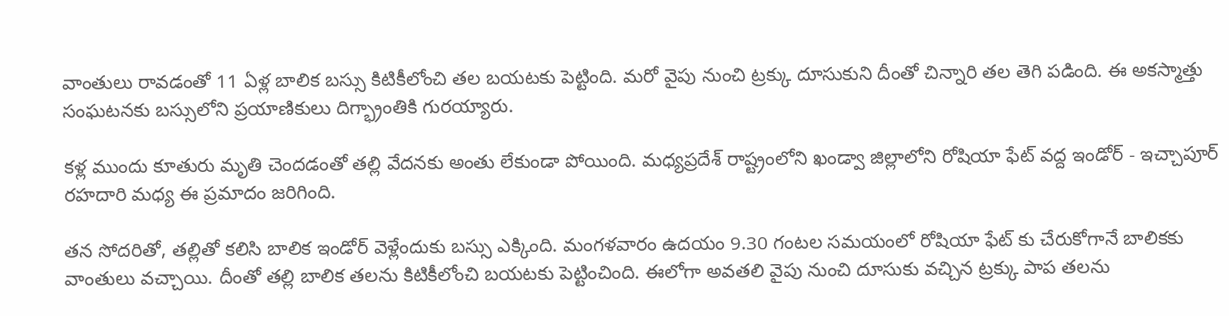వాంతులు రావడంతో 11 ఏళ్ల బాలిక బస్సు కిటికీలోంచి తల బయటకు పెట్టింది. మరో వైపు నుంచి ట్రక్కు దూసుకుని దీంతో చిన్నారి తల తెగి పడింది. ఈ అకస్మాత్తు సంఘటనకు బస్సులోని ప్రయాణికులు దిగ్భ్రాంతికి గురయ్యారు.

కళ్ల ముందు కూతురు మృతి చెందడంతో తల్లి వేదనకు అంతు లేకుండా పోయింది. మధ్యప్రదేశ్ రాష్ట్రంలోని ఖండ్వా జిల్లాలోని రోషియా ఫేట్ వద్ద ఇండోర్ - ఇచ్చాపూర్ రహదారి మధ్య ఈ ప్రమాదం జరిగింది.

తన సోదరితో, తల్లితో కలిసి బాలిక ఇండోర్ వెళ్లేందుకు బస్సు ఎక్కింది. మంగళవారం ఉదయం 9.30 గంటల సమయంలో రోషియా ఫేట్ కు చేరుకోగానే బాలికకు వాంతులు వచ్చాయి. దీంతో తల్లి బాలిక తలను కిటికీలోంచి బయటకు పెట్టించింది. ఈలోగా అవతలి వైపు నుంచి దూసుకు వచ్చిన ట్రక్కు పాప తలను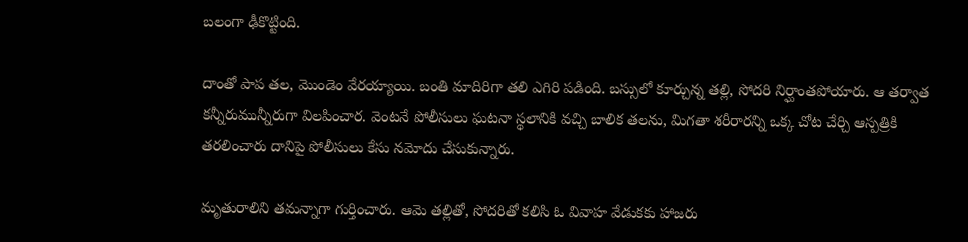బలంగా ఢీకొట్టింది.

దాంతో పాప తల, మొండెం వేరయ్యాయి. బంతి మాదిరిగా తలి ఎగిరి పడింది. బస్సులో కూర్చున్న తల్లి, సోదరి నిర్ఘాంతపోయారు. ఆ తర్వాత కన్నీరుమున్నీరుగా విలపించార. వెంటనే పోలీసులు ఘటనా స్థలానికి వచ్చి బాలిక తలను, మిగతా శరీరారన్ని ఒక్క చోట చేర్చి ఆస్పత్రికి తరలించారు దానిపై పోలీసులు కేసు నమోదు చేసుకున్నారు.

మృతురాలిని తమన్నాగా గుర్తించారు. ఆమె తల్లితో, సోదరితో కలిసి ఓ వివాహ వేడుకకు హాజరు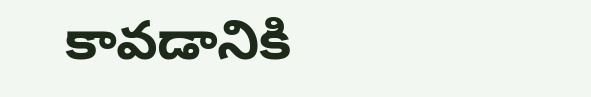కావడానికి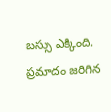బస్సు ఎక్కింది. ప్రమాదం జరిగిన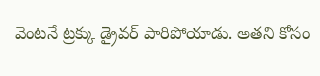వెంటనే ట్రక్కు డ్రైవర్ పారిపోయాడు. అతని కోసం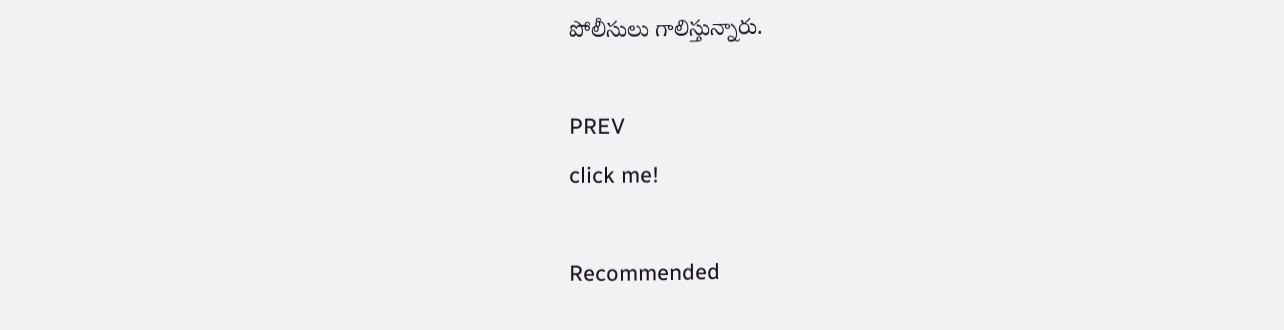పోలీసులు గాలిస్తున్నారు.

PREV
click me!

Recommended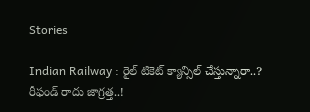Stories

Indian Railway : రైల్ టికెట్ క్యాన్సిల్ చేస్తున్నారా..? రీఫండ్ రాదు జాగ్రత్త..!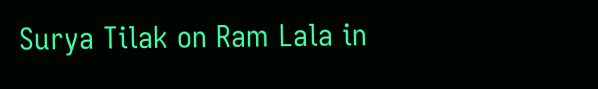Surya Tilak on Ram Lala in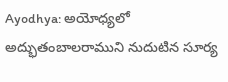Ayodhya: అయోధ్యలో అద్భుతంబాలరాముని నుదుటిన సూర్య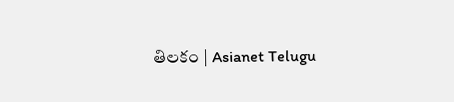తిలకం | Asianet Telugu